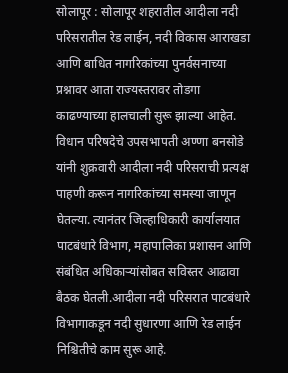सोलापूर : सोलापूर शहरातील आदीला नदी परिसरातील रेड लाईन, नदी विकास आराखडा आणि बाधित नागरिकांच्या पुनर्वसनाच्या प्रश्नावर आता राज्यस्तरावर तोडगा काढण्याच्या हालचाली सुरू झाल्या आहेत. विधान परिषदेचे उपसभापती अण्णा बनसोडे यांनी शुक्रवारी आदीला नदी परिसराची प्रत्यक्ष पाहणी करून नागरिकांच्या समस्या जाणून घेतल्या. त्यानंतर जिल्हाधिकारी कार्यालयात पाटबंधारे विभाग, महापालिका प्रशासन आणि संबंधित अधिकाऱ्यांसोबत सविस्तर आढावा बैठक घेतली.आदीला नदी परिसरात पाटबंधारे विभागाकडून नदी सुधारणा आणि रेड लाईन निश्चितीचे काम सुरू आहे.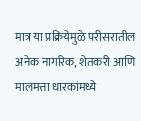मात्र या प्रक्रियेमुळे परीसरातील अनेक नागरिक, शेतकरी आणि मालमत्ता धारकांमध्ये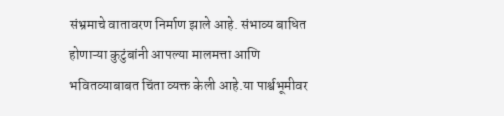संभ्रमाचे वातावरण निर्माण झाले आहे. संभाव्य बाधित होणाऱ्या कुटुंबांनी आपल्या मालमत्ता आणि भवितव्याबाबत चिंता व्यक्त केली आहे.या पार्श्वभूमीवर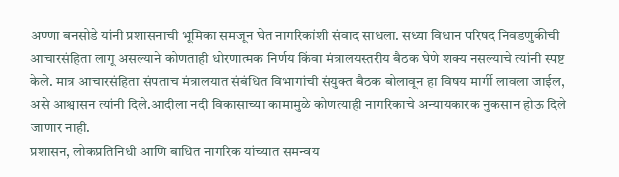अण्णा बनसोडे यांनी प्रशासनाची भूमिका समजून घेत नागरिकांशी संवाद साधला. सध्या विधान परिषद निवडणुकीची आचारसंहिता लागू असल्याने कोणताही धोरणात्मक निर्णय किंवा मंत्रालयस्तरीय बैठक घेणे शक्य नसल्याचे त्यांनी स्पष्ट केले. मात्र आचारसंहिता संपताच मंत्रालयात संबंधित विभागांची संयुक्त बैठक बोलावून हा विषय मार्गी लावला जाईल, असे आश्वासन त्यांनी दिले.आदीला नदी विकासाच्या कामामुळे कोणत्याही नागरिकाचे अन्यायकारक नुकसान होऊ दिले जाणार नाही.
प्रशासन, लोकप्रतिनिधी आणि बाधित नागरिक यांच्यात समन्वय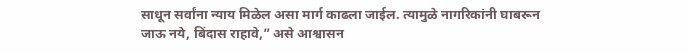साधून सर्वांना न्याय मिळेल असा मार्ग काढला जाईल. त्यामुळे नागरिकांनी घाबरून जाऊ नये, बिंदास राहावे,” असे आश्वासन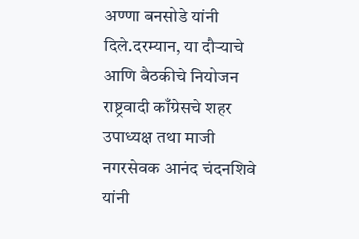अण्णा बनसोडे यांनी दिले.दरम्यान, या दौऱ्याचे आणि बैठकीचे नियोजन राष्ट्रवादी काँग्रेसचे शहर उपाध्यक्ष तथा माजी नगरसेवक आनंद चंदनशिवे यांनी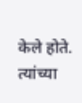केले होते. त्यांच्या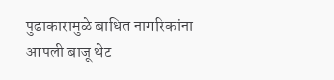पुढाकारामुळे बाधित नागरिकांना आपली बाजू थेट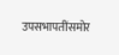उपसभापतींसमोर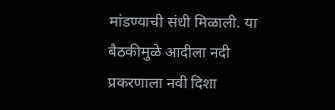मांडण्याची संधी मिळाली. या बैठकीमुळे आदीला नदी प्रकरणाला नवी दिशा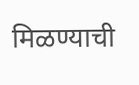मिळण्याची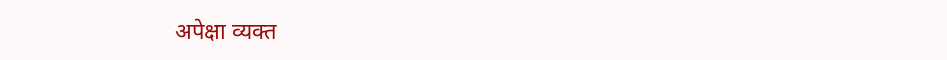अपेक्षा व्यक्त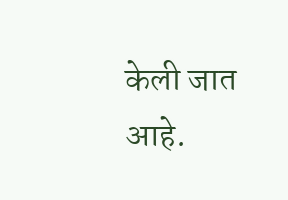केली जात आहे.